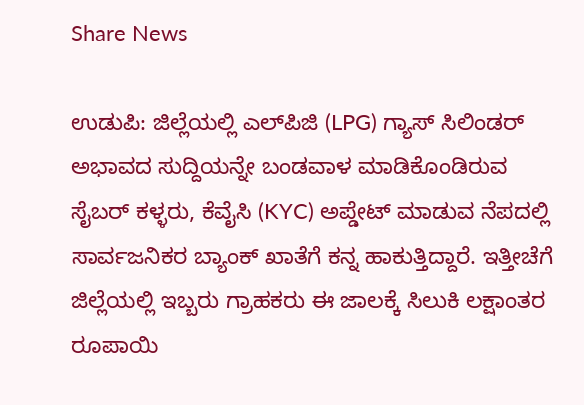Share News

ಉಡುಪಿ: ಜಿಲ್ಲೆಯಲ್ಲಿ ಎಲ್‌ಪಿಜಿ (LPG) ಗ್ಯಾಸ್ ಸಿಲಿಂಡರ್ ಅಭಾವದ ಸುದ್ದಿಯನ್ನೇ ಬಂಡವಾಳ ಮಾಡಿಕೊಂಡಿರುವ ಸೈಬರ್ ಕಳ್ಳರು, ಕೆವೈಸಿ (KYC) ಅಪ್ಡೇಟ್ ಮಾಡುವ ನೆಪದಲ್ಲಿ ಸಾರ್ವಜನಿಕರ ಬ್ಯಾಂಕ್ ಖಾತೆಗೆ ಕನ್ನ ಹಾಕುತ್ತಿದ್ದಾರೆ. ಇತ್ತೀಚೆಗೆ ಜಿಲ್ಲೆಯಲ್ಲಿ ಇಬ್ಬರು ಗ್ರಾಹಕರು ಈ ಜಾಲಕ್ಕೆ ಸಿಲುಕಿ ಲಕ್ಷಾಂತರ ರೂಪಾಯಿ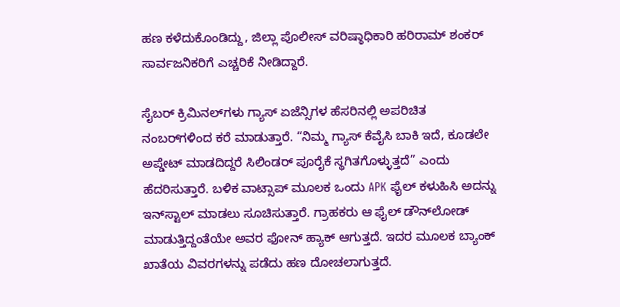ಹಣ ಕಳೆದುಕೊಂಡಿದ್ದು, ಜಿಲ್ಲಾ ಪೊಲೀಸ್ ವರಿಷ್ಠಾಧಿಕಾರಿ ಹರಿರಾಮ್ ಶಂಕರ್ ಸಾರ್ವಜನಿಕರಿಗೆ ಎಚ್ಚರಿಕೆ ನೀಡಿದ್ದಾರೆ.

ಸೈಬರ್ ಕ್ರಿಮಿನಲ್‌ಗಳು ಗ್ಯಾಸ್ ಏಜೆನ್ಸಿಗಳ ಹೆಸರಿನಲ್ಲಿ ಅಪರಿಚಿತ ನಂಬರ್‌ಗಳಿಂದ ಕರೆ ಮಾಡುತ್ತಾರೆ. “ನಿಮ್ಮ ಗ್ಯಾಸ್ ಕೆವೈಸಿ ಬಾಕಿ ಇದೆ, ಕೂಡಲೇ ಅಪ್ಡೇಟ್ ಮಾಡದಿದ್ದರೆ ಸಿಲಿಂಡರ್ ಪೂರೈಕೆ ಸ್ಥಗಿತಗೊಳ್ಳುತ್ತದೆ” ಎಂದು ಹೆದರಿಸುತ್ತಾರೆ. ಬಳಿಕ ವಾಟ್ಸಾಪ್ ಮೂಲಕ ಒಂದು APK ಫೈಲ್ ಕಳುಹಿಸಿ ಅದನ್ನು ಇನ್‌ಸ್ಟಾಲ್ ಮಾಡಲು ಸೂಚಿಸುತ್ತಾರೆ. ಗ್ರಾಹಕರು ಆ ಫೈಲ್ ಡೌನ್‌ಲೋಡ್ ಮಾಡುತ್ತಿದ್ದಂತೆಯೇ ಅವರ ಫೋನ್ ಹ್ಯಾಕ್ ಆಗುತ್ತದೆ. ಇದರ ಮೂಲಕ ಬ್ಯಾಂಕ್ ಖಾತೆಯ ವಿವರಗಳನ್ನು ಪಡೆದು ಹಣ ದೋಚಲಾಗುತ್ತದೆ.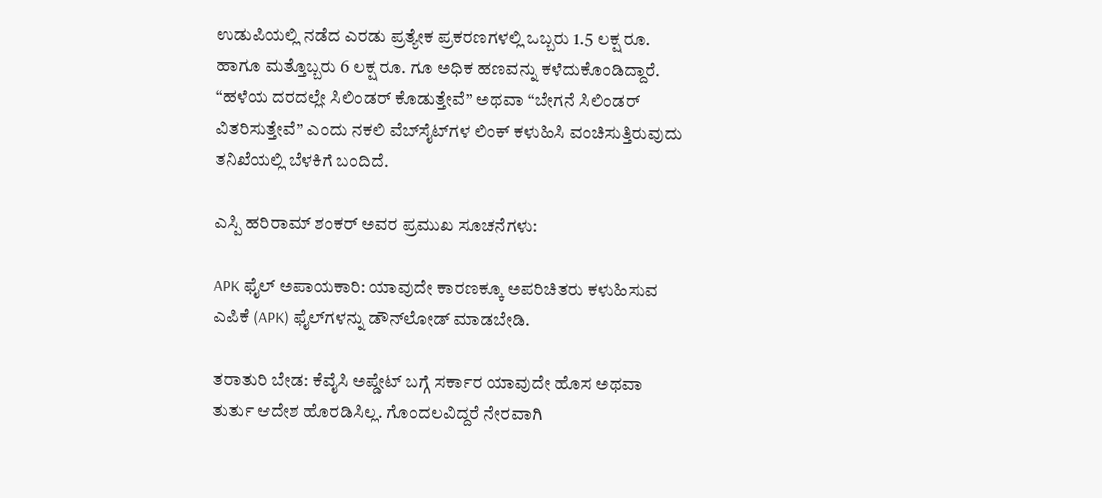ಉಡುಪಿಯಲ್ಲಿ ನಡೆದ ಎರಡು ಪ್ರತ್ಯೇಕ ಪ್ರಕರಣಗಳಲ್ಲಿ ಒಬ್ಬರು 1.5 ಲಕ್ಷ ರೂ. ಹಾಗೂ ಮತ್ತೊಬ್ಬರು 6 ಲಕ್ಷ ರೂ. ಗೂ ಅಧಿಕ ಹಣವನ್ನು ಕಳೆದುಕೊಂಡಿದ್ದಾರೆ. “ಹಳೆಯ ದರದಲ್ಲೇ ಸಿಲಿಂಡರ್ ಕೊಡುತ್ತೇವೆ” ಅಥವಾ “ಬೇಗನೆ ಸಿಲಿಂಡರ್ ವಿತರಿಸುತ್ತೇವೆ” ಎಂದು ನಕಲಿ ವೆಬ್‌ಸೈಟ್‌ಗಳ ಲಿಂಕ್ ಕಳುಹಿಸಿ ವಂಚಿಸುತ್ತಿರುವುದು ತನಿಖೆಯಲ್ಲಿ ಬೆಳಕಿಗೆ ಬಂದಿದೆ.

ಎಸ್ಪಿ ಹರಿರಾಮ್ ಶಂಕರ್ ಅವರ ಪ್ರಮುಖ ಸೂಚನೆಗಳು:

APK ಫೈಲ್ ಅಪಾಯಕಾರಿ: ಯಾವುದೇ ಕಾರಣಕ್ಕೂ ಅಪರಿಚಿತರು ಕಳುಹಿಸುವ ಎಪಿಕೆ (APK) ಫೈಲ್‌ಗಳನ್ನು ಡೌನ್‌ಲೋಡ್ ಮಾಡಬೇಡಿ.

ತರಾತುರಿ ಬೇಡ: ಕೆವೈಸಿ ಅಪ್ಡೇಟ್ ಬಗ್ಗೆ ಸರ್ಕಾರ ಯಾವುದೇ ಹೊಸ ಅಥವಾ ತುರ್ತು ಆದೇಶ ಹೊರಡಿಸಿಲ್ಲ. ಗೊಂದಲವಿದ್ದರೆ ನೇರವಾಗಿ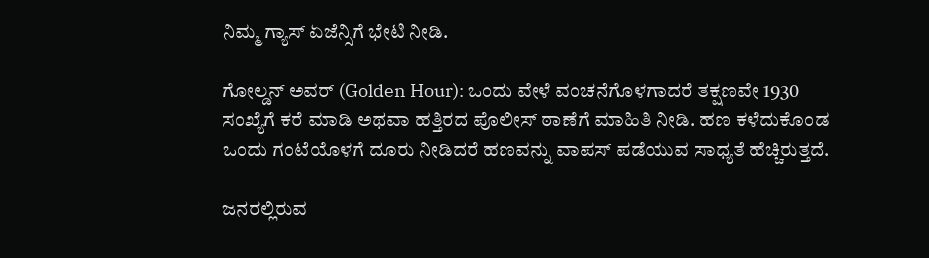ನಿಮ್ಮ ಗ್ಯಾಸ್ ಏಜೆನ್ಸಿಗೆ ಭೇಟಿ ನೀಡಿ.

ಗೋಲ್ಡನ್ ಅವರ್ (Golden Hour): ಒಂದು ವೇಳೆ ವಂಚನೆಗೊಳಗಾದರೆ ತಕ್ಷಣವೇ 1930 ಸಂಖ್ಯೆಗೆ ಕರೆ ಮಾಡಿ ಅಥವಾ ಹತ್ತಿರದ ಪೊಲೀಸ್ ಠಾಣೆಗೆ ಮಾಹಿತಿ ನೀಡಿ. ಹಣ ಕಳೆದುಕೊಂಡ ಒಂದು ಗಂಟೆಯೊಳಗೆ ದೂರು ನೀಡಿದರೆ ಹಣವನ್ನು ವಾಪಸ್ ಪಡೆಯುವ ಸಾಧ್ಯತೆ ಹೆಚ್ಚಿರುತ್ತದೆ.

ಜನರಲ್ಲಿರುವ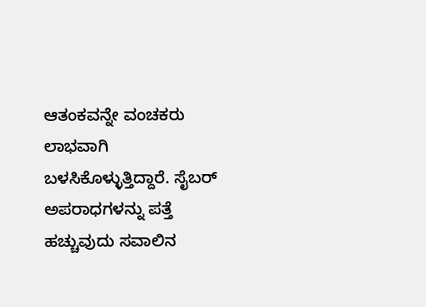ಆತಂಕವನ್ನೇ ವಂಚಕರು ಲಾಭವಾಗಿ ಬಳಸಿಕೊಳ್ಳುತ್ತಿದ್ದಾರೆ. ಸೈಬರ್ ಅಪರಾಧಗಳನ್ನು ಪತ್ತೆ ಹಚ್ಚುವುದು ಸವಾಲಿನ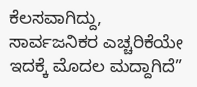ಕೆಲಸವಾಗಿದ್ದು, ಸಾರ್ವಜನಿಕರ ಎಚ್ಚರಿಕೆಯೇ ಇದಕ್ಕೆ ಮೊದಲ ಮದ್ದಾಗಿದೆ”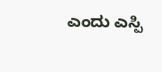ಎಂದು ಎಸ್ಪಿ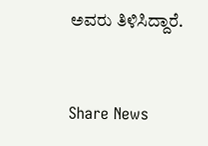ಅವರು ತಿಳಿಸಿದ್ದಾರೆ.


Share News